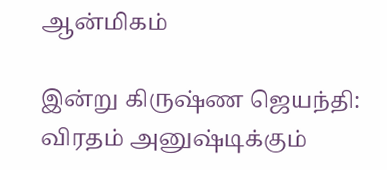ஆன்மிகம்

இன்று கிருஷ்ண ஜெயந்தி: விரதம் அனுஷ்டிக்கும்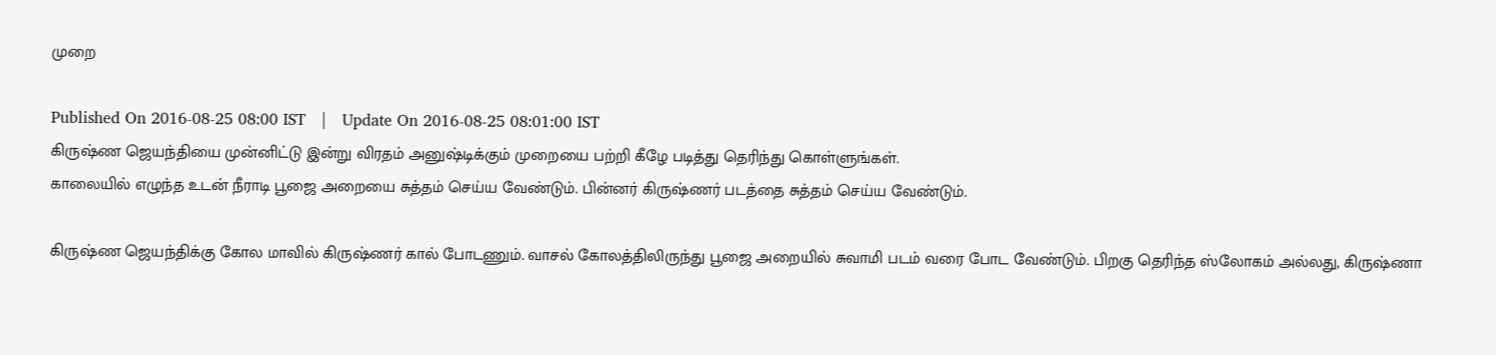முறை

Published On 2016-08-25 08:00 IST   |   Update On 2016-08-25 08:01:00 IST
கிருஷ்ண ஜெயந்தியை முன்னிட்டு இன்று விரதம் அனுஷ்டிக்கும் முறையை பற்றி கீழே படித்து தெரிந்து கொள்ளுங்கள்.
காலையில் எழுந்த உடன் நீராடி பூஜை அறையை சுத்தம் செய்ய வேண்டும். பின்னர் கிருஷ்ணர் படத்தை சுத்தம் செய்ய வேண்டும்.

கிருஷ்ண ஜெயந்திக்கு கோல மாவில் கிருஷ்ணர் கால் போடணும். வாசல் கோலத்திலிருந்து பூஜை அறையில் சுவாமி படம் வரை போட வேண்டும். பிறகு தெரிந்த ஸ்லோகம் அல்லது, கிருஷ்ணா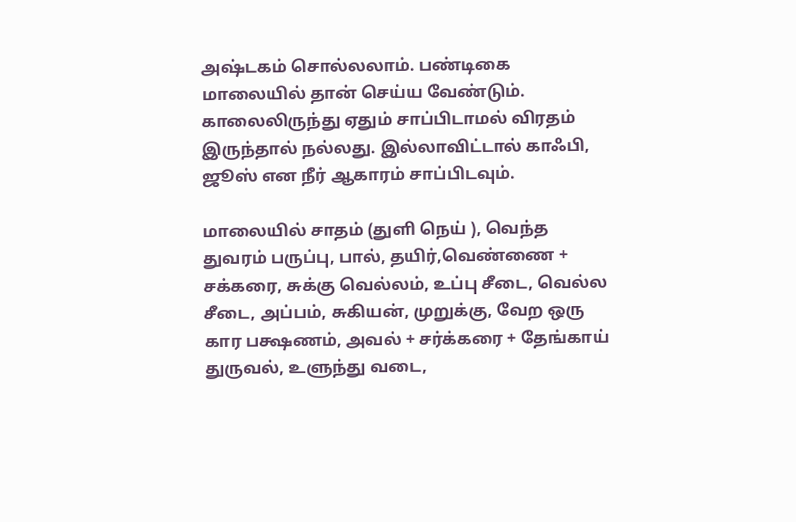அஷ்டகம் சொல்லலாம். பண்டிகை மாலையில் தான் செய்ய வேண்டும். காலைலிருந்து ஏதும் சாப்பிடாமல் விரதம் இருந்தால் நல்லது. இல்லாவிட்டால் காஃபி, ஜூஸ் என நீர் ஆகாரம் சாப்பிடவும்.

மாலையில் சாதம் (துளி நெய் ), வெந்த துவரம் பருப்பு, பால், தயிர்,வெண்ணை + சக்கரை, சுக்கு வெல்லம், உப்பு சீடை, வெல்ல சீடை, அப்பம், சுகியன், முறுக்கு, வேற ஒரு கார பக்ஷணம், அவல் + சர்க்கரை + தேங்காய் துருவல், உளுந்து வடை,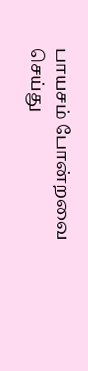பாயசம் போன்றவை செய்து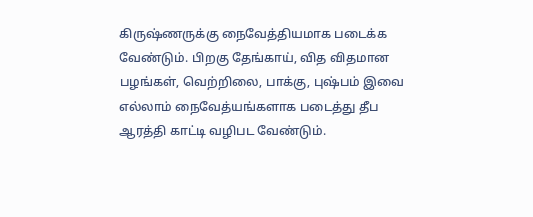கிருஷ்ணருக்கு நைவேத்தியமாக படைக்க வேண்டும். பிறகு தேங்காய், வித விதமான பழங்கள், வெற்றிலை, பாக்கு, புஷ்பம் இவை எல்லாம் நைவேத்யங்களாக படைத்து தீப ஆரத்தி காட்டி வழிபட வேண்டும்.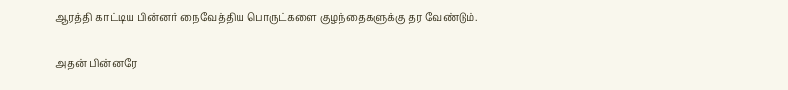ஆரத்தி காட்டிய பின்னர் நைவேத்திய பொருட்களை குழந்தைகளுக்கு தர வேண்டும்.

அதன் பின்னரே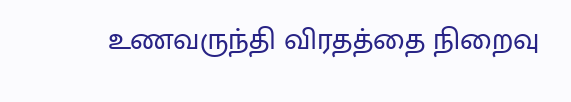உணவருந்தி விரதத்தை நிறைவு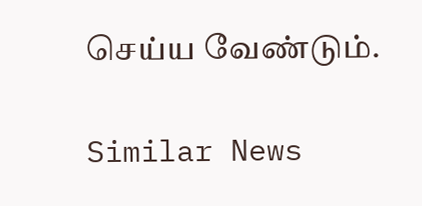செய்ய வேண்டும்.

Similar News